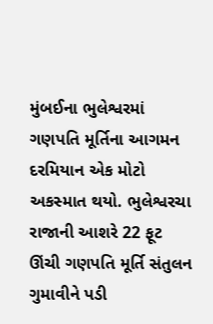મુંબઈના ભુલેશ્વરમાં ગણપતિ મૂર્તિના આગમન દરમિયાન એક મોટો અકસ્માત થયો. ભુલેશ્વરચા રાજાની આશરે 22 ફૂટ ઊંચી ગણપતિ મૂર્તિ સંતુલન ગુમાવીને પડી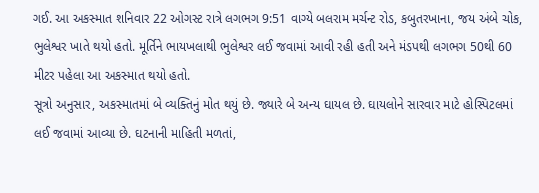ગઈ. આ અકસ્માત શનિવાર 22 ઓગસ્ટ રાત્રે લગભગ 9:51 વાગ્યે બલરામ મર્ચન્ટ રોડ, કબુતરખાના, જય અંબે ચોક, ભુલેશ્વર ખાતે થયો હતો. મૂર્તિને ભાયખલાથી ભુલેશ્વર લઈ જવામાં આવી રહી હતી અને મંડપથી લગભગ 50થી 60 મીટર પહેલા આ અકસ્માત થયો હતો.
સૂત્રો અનુસાર, અકસ્માતમાં બે વ્યક્તિનું મોત થયું છે. જ્યારે બે અન્ય ઘાયલ છે. ઘાયલોને સારવાર માટે હોસ્પિટલમાં લઈ જવામાં આવ્યા છે. ઘટનાની માહિતી મળતાં,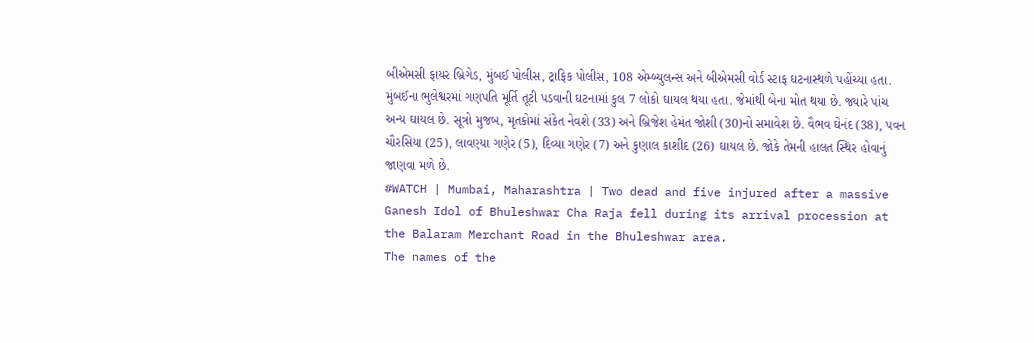બીએમસી ફાયર બ્રિગેડ, મુંબઈ પોલીસ, ટ્રાફિક પોલીસ, 108 એમ્બ્યુલન્સ અને બીએમસી વોર્ડ સ્ટાફ ઘટનાસ્થળે પહોંચ્યા હતા.
મુંબઈના ભુલેશ્વરમાં ગણપતિ મૂર્તિ તૂટી પડવાની ઘટનામાં કુલ 7 લોકો ઘાયલ થયા હતા. જેમાંથી બેના મોત થયા છે. જ્યારે પાંચ અન્ય ઘાયલ છે. સૂત્રો મુજબ, મૃતકોમાં સંકેત નેવશે (33) અને બ્રિજેશ હેમંત જોશી (30)નો સમાવેશ છે. વૈભવ ઘેનંદ (38), પવન ચૌરસિયા (25), લાવણ્યા ગણેર (5), દિવ્યા ગણેર (7) અને કુણાલ કાશીદ (26) ઘાયલ છે. જોકે તેમની હાલત સ્થિર હોવાનું જાણવા મળે છે.
#WATCH | Mumbai, Maharashtra | Two dead and five injured after a massive Ganesh Idol of Bhuleshwar Cha Raja fell during its arrival procession at the Balaram Merchant Road in the Bhuleshwar area.
The names of the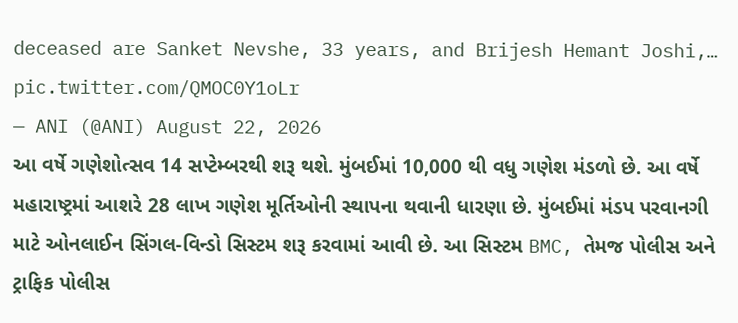deceased are Sanket Nevshe, 33 years, and Brijesh Hemant Joshi,… pic.twitter.com/QMOC0Y1oLr
— ANI (@ANI) August 22, 2026
આ વર્ષે ગણેશોત્સવ 14 સપ્ટેમ્બરથી શરૂ થશે. મુંબઈમાં 10,000 થી વધુ ગણેશ મંડળો છે. આ વર્ષે મહારાષ્ટ્રમાં આશરે 28 લાખ ગણેશ મૂર્તિઓની સ્થાપના થવાની ધારણા છે. મુંબઈમાં મંડપ પરવાનગી માટે ઓનલાઈન સિંગલ-વિન્ડો સિસ્ટમ શરૂ કરવામાં આવી છે. આ સિસ્ટમ BMC, તેમજ પોલીસ અને ટ્રાફિક પોલીસ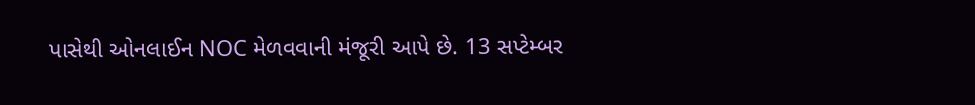પાસેથી ઓનલાઈન NOC મેળવવાની મંજૂરી આપે છે. 13 સપ્ટેમ્બર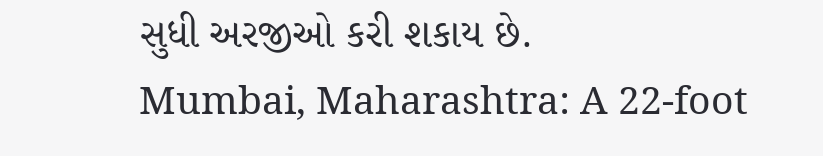સુધી અરજીઓ કરી શકાય છે.
Mumbai, Maharashtra: A 22-foot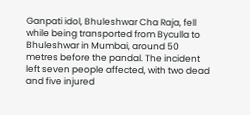Ganpati idol, Bhuleshwar Cha Raja, fell while being transported from Byculla to Bhuleshwar in Mumbai, around 50 metres before the pandal. The incident left seven people affected, with two dead and five injured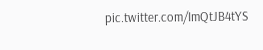pic.twitter.com/ImQtJB4tYS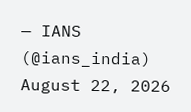— IANS (@ians_india) August 22, 2026